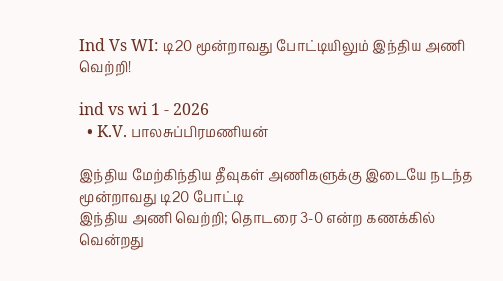Ind Vs WI: டி20 மூன்றாவது போட்டியிலும் இந்திய அணி வெற்றி!

ind vs wi 1 - 2026
  • K.V. பாலசுப்பிரமணியன்

இந்திய மேற்கிந்திய தீவுகள் அணிகளுக்கு இடையே நடந்த மூன்றாவது டி20 போட்டி
இந்திய அணி வெற்றி; தொடரை 3-0 என்ற கணக்கில் வென்றது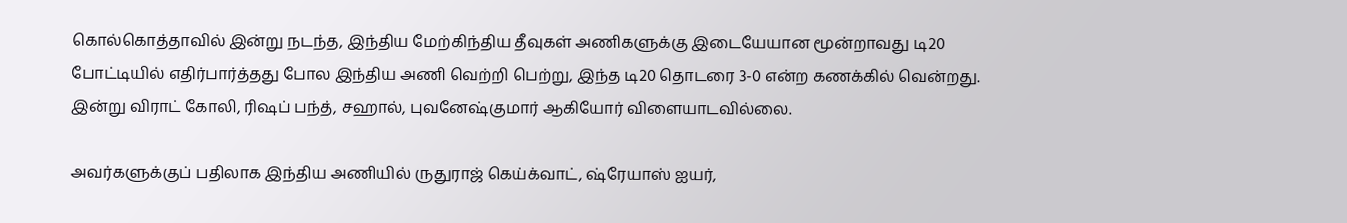கொல்கொத்தாவில் இன்று நடந்த, இந்திய மேற்கிந்திய தீவுகள் அணிகளுக்கு இடையேயான மூன்றாவது டி20 போட்டியில் எதிர்பார்த்தது போல இந்திய அணி வெற்றி பெற்று, இந்த டி20 தொடரை 3-0 என்ற கணக்கில் வென்றது. இன்று விராட் கோலி, ரிஷப் பந்த், சஹால், புவனேஷ்குமார் ஆகியோர் விளையாடவில்லை.

அவர்களுக்குப் பதிலாக இந்திய அணியில் ருதுராஜ் கெய்க்வாட், ஷ்ரேயாஸ் ஐயர்,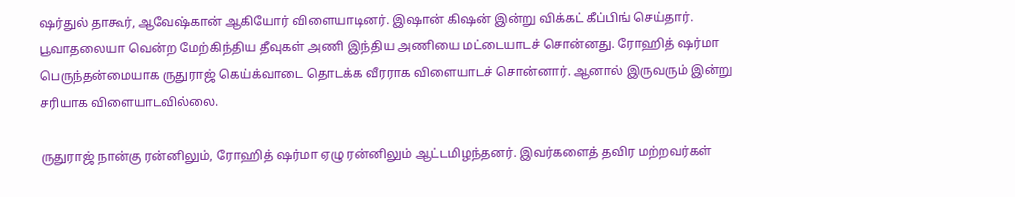ஷர்துல் தாகூர், ஆவேஷ்கான் ஆகியோர் விளையாடினர். இஷான் கிஷன் இன்று விக்கட் கீப்பிங் செய்தார். பூவாதலையா வென்ற மேற்கிந்திய தீவுகள் அணி இந்திய அணியை மட்டையாடச் சொன்னது. ரோஹித் ஷர்மா பெருந்தன்மையாக ருதுராஜ் கெய்க்வாடை தொடக்க வீரராக விளையாடச் சொன்னார். ஆனால் இருவரும் இன்று சரியாக விளையாடவில்லை.

ருதுராஜ் நான்கு ரன்னிலும், ரோஹித் ஷர்மா ஏழு ரன்னிலும் ஆட்டமிழந்தனர். இவர்களைத் தவிர மற்றவர்கள்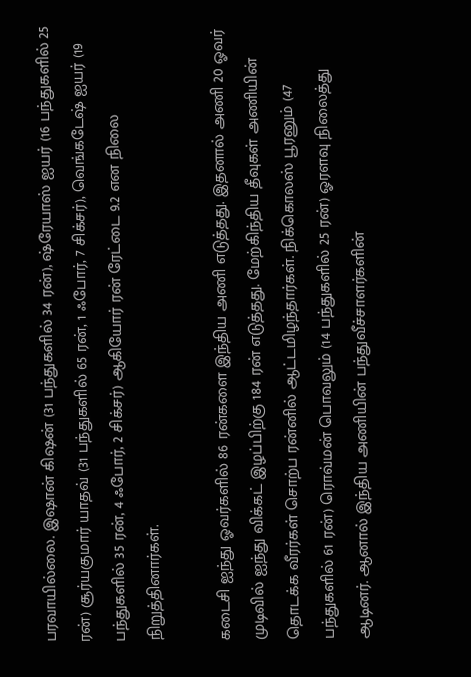பரவாயில்லை. இஷான் கிஷன் (31 பந்துகளில் 34 ரன்), ஷ்ரேயாஸ் ஐயர் (16 பந்துகளில் 25 ரன்) சூர்யகுமார் யாதவ் (31 பந்துகளில் 65 ரன், 1 ஃபோர், 7 சிக்சர்), வெங்கடேஷ் ஐயர் (19 பந்துகளில் 35 ரன், 4 ஃபோர், 2 சிக்சர்) ஆகியோர் ரன் ரேட்டை 9.2 என நிலை நிறுத்தினார்கள்.

கடைசி ஐந்து ஓவர்களில் 86 ரன்களை இந்திய அணி எடுத்தது. இதனால் அணி 20 ஓவர் முடிவில் ஐந்து விக்கட் இழப்பிற்கு 184 ரன் எடுத்தது. மேற்கிந்திய தீவுகள் அணியின் தொடக்க வீரர்கள் சொற்ப ரன்னில் ஆட்டமிழந்தார்கள். நிக்கொலஸ் பூரனும் (47 பந்துகளில் 61 ரன்) ரொவ்மன் பொவலும் (14 பந்துகளில் 25 ரன்) ஓரளவு நிலைத்து ஆடினர். ஆனால் இந்திய அணியின் பந்துவீச்சாளர்களின்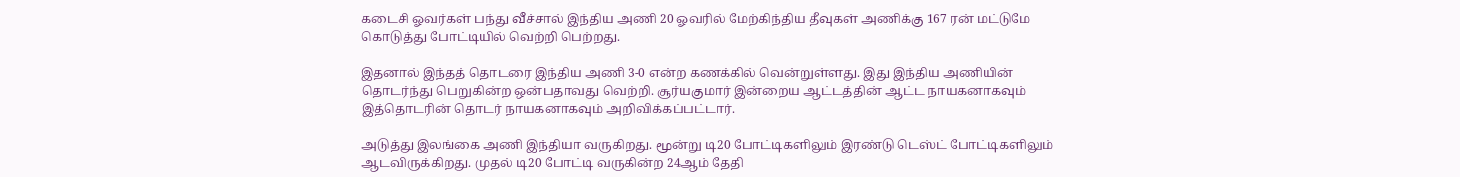கடைசி ஓவர்கள் பந்து வீச்சால் இந்திய அணி 20 ஓவரில் மேற்கிந்திய தீவுகள் அணிக்கு 167 ரன் மட்டுமே கொடுத்து போட்டியில் வெற்றி பெற்றது.

இதனால் இந்தத் தொடரை இந்திய அணி 3-0 என்ற கணக்கில் வென்றுள்ளது. இது இந்திய அணியின் தொடர்ந்து பெறுகின்ற ஒன்பதாவது வெற்றி. சூர்யகுமார் இன்றைய ஆட்டத்தின் ஆட்ட நாயகனாகவும் இத்தொடரின் தொடர் நாயகனாகவும் அறிவிக்கப்பட்டார்.

அடுத்து இலங்கை அணி இந்தியா வருகிறது. மூன்று டி20 போட்டிகளிலும் இரண்டு டெஸ்ட் போட்டிகளிலும் ஆடவிருக்கிறது. முதல் டி20 போட்டி வருகின்ற 24ஆம் தேதி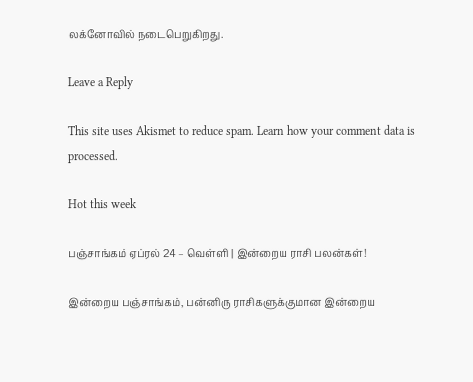லக்னோவில் நடைபெறுகிறது.

Leave a Reply

This site uses Akismet to reduce spam. Learn how your comment data is processed.

Hot this week

பஞ்சாங்கம் ஏப்ரல் 24 – வெள்ளி | இன்றைய ராசி பலன்கள்!

இன்றைய பஞ்சாங்கம், பன்னிரு ராசிகளுக்குமான இன்றைய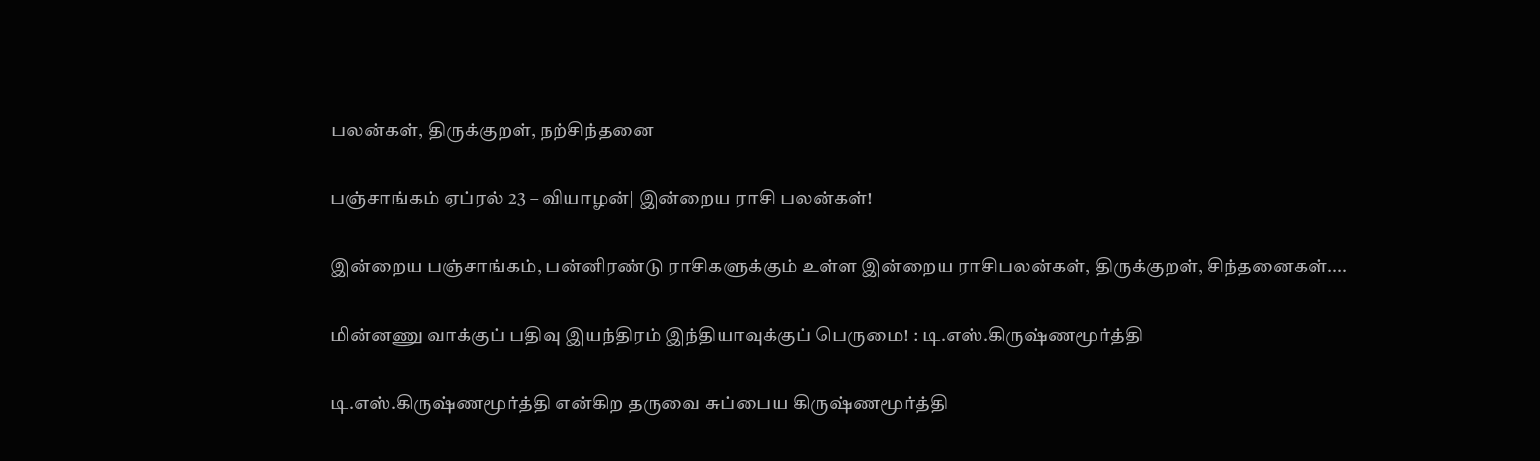பலன்கள், திருக்குறள், நற்சிந்தனை

பஞ்சாங்கம் ஏப்ரல் 23 – வியாழன்| இன்றைய ராசி பலன்கள்!

இன்றைய பஞ்சாங்கம், பன்னிரண்டு ராசிகளுக்கும் உள்ள இன்றைய ராசிபலன்கள், திருக்குறள், சிந்தனைகள்....

மின்னணு வாக்குப் பதிவு இயந்திரம் இந்தியாவுக்குப் பெருமை! : டி.எஸ்.கிருஷ்ணமூர்த்தி

டி.எஸ்.கிருஷ்ணமூர்த்தி என்கிற தருவை சுப்பைய கிருஷ்ணமூர்த்தி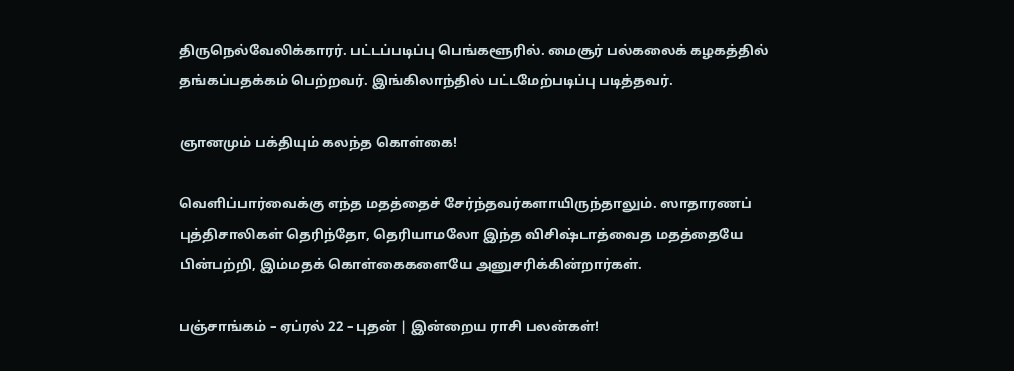திருநெல்வேலிக்காரர். பட்டப்படிப்பு பெங்களூரில். மைசூர் பல்கலைக் கழகத்தில் தங்கப்பதக்கம் பெற்றவர். இங்கிலாந்தில் பட்டமேற்படிப்பு படித்தவர்.

ஞானமும் பக்தியும் கலந்த கொள்கை!

வெளிப்பார்வைக்கு எந்த மதத்தைச் சேர்ந்தவர்களாயிருந்தாலும். ஸாதாரணப் புத்திசாலிகள் தெரிந்தோ, தெரியாமலோ இந்த விசிஷ்டாத்வைத மதத்தையே பின்பற்றி, இம்மதக் கொள்கைகளையே அனுசரிக்கின்றார்கள்.

பஞ்சாங்கம் – ஏப்ரல் 22 – புதன் | இன்றைய ராசி பலன்கள்!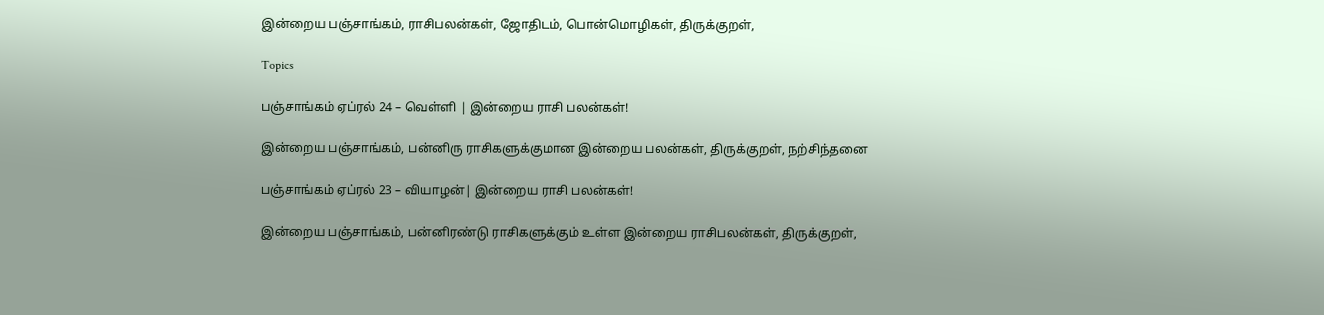இன்றைய பஞ்சாங்கம், ராசிபலன்கள், ஜோதிடம், பொன்மொழிகள், திருக்குறள்,

Topics

பஞ்சாங்கம் ஏப்ரல் 24 – வெள்ளி | இன்றைய ராசி பலன்கள்!

இன்றைய பஞ்சாங்கம், பன்னிரு ராசிகளுக்குமான இன்றைய பலன்கள், திருக்குறள், நற்சிந்தனை

பஞ்சாங்கம் ஏப்ரல் 23 – வியாழன்| இன்றைய ராசி பலன்கள்!

இன்றைய பஞ்சாங்கம், பன்னிரண்டு ராசிகளுக்கும் உள்ள இன்றைய ராசிபலன்கள், திருக்குறள்,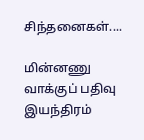சிந்தனைகள்....

மின்னணு வாக்குப் பதிவு இயந்திரம்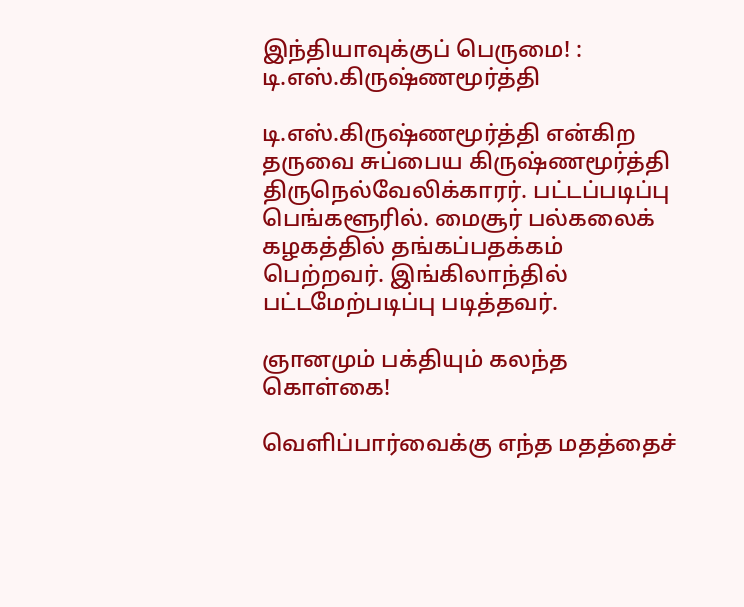இந்தியாவுக்குப் பெருமை! : டி.எஸ்.கிருஷ்ணமூர்த்தி

டி.எஸ்.கிருஷ்ணமூர்த்தி என்கிற தருவை சுப்பைய கிருஷ்ணமூர்த்தி திருநெல்வேலிக்காரர். பட்டப்படிப்பு பெங்களூரில். மைசூர் பல்கலைக் கழகத்தில் தங்கப்பதக்கம் பெற்றவர். இங்கிலாந்தில் பட்டமேற்படிப்பு படித்தவர்.

ஞானமும் பக்தியும் கலந்த கொள்கை!

வெளிப்பார்வைக்கு எந்த மதத்தைச்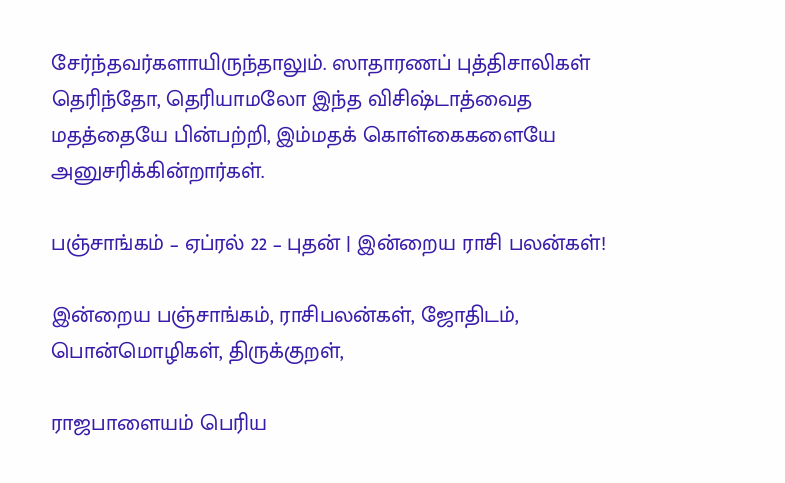சேர்ந்தவர்களாயிருந்தாலும். ஸாதாரணப் புத்திசாலிகள் தெரிந்தோ, தெரியாமலோ இந்த விசிஷ்டாத்வைத மதத்தையே பின்பற்றி, இம்மதக் கொள்கைகளையே அனுசரிக்கின்றார்கள்.

பஞ்சாங்கம் – ஏப்ரல் 22 – புதன் | இன்றைய ராசி பலன்கள்!

இன்றைய பஞ்சாங்கம், ராசிபலன்கள், ஜோதிடம், பொன்மொழிகள், திருக்குறள்,

ராஜபாளையம் பெரிய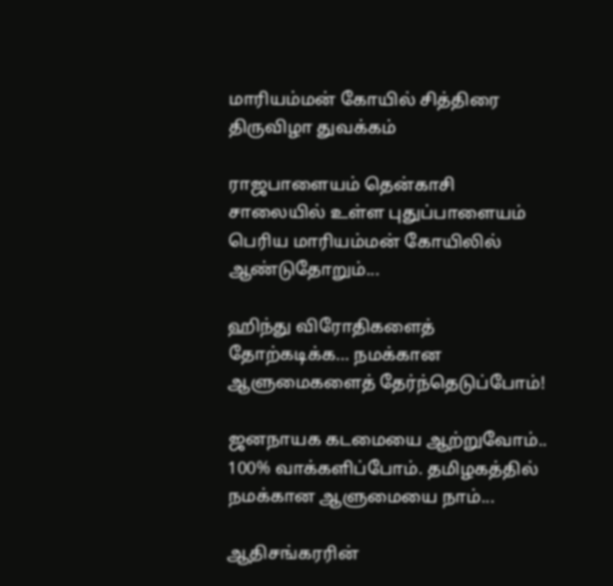மாரியம்மன் கோயில் சித்திரை திருவிழா துவக்கம்

ராஜபாளையம் தென்காசி சாலையில் உள்ள புதுப்பாளையம் பெரிய மாரியம்மன் கோயிலில் ஆண்டுதோறும்...

ஹிந்து விரோதிகளைத் தோற்கடிக்க… நமக்கான ஆளுமைகளைத் தேர்ந்தெடுப்போம்!

ஜனநாயக கடமையை ஆற்றுவோம்.. 100% வாக்களிப்போம். தமிழகத்தில் நமக்கான ஆளுமையை நாம்...

ஆதிசங்கரரின்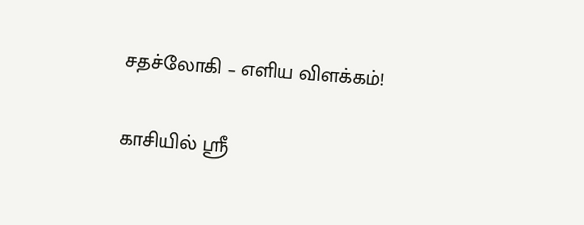சதச்லோகி – எளிய விளக்கம்!

காசியில் ஸ்ரீ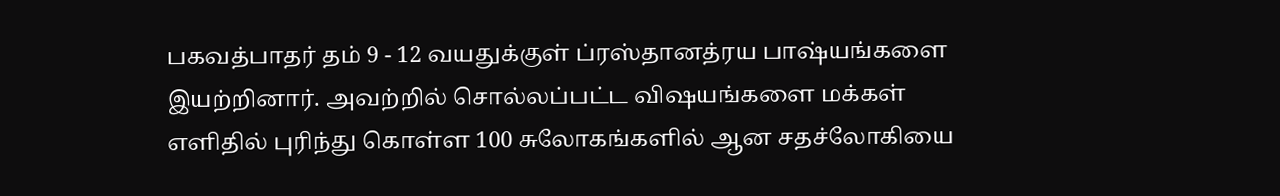பகவத்பாதர் தம் 9 - 12 வயதுக்குள் ப்ரஸ்தானத்ரய பாஷ்யங்களை இயற்றினார். அவற்றில் சொல்லப்பட்ட விஷயங்களை மக்கள் எளிதில் புரிந்து கொள்ள 100 சுலோகங்களில் ஆன சதச்லோகியை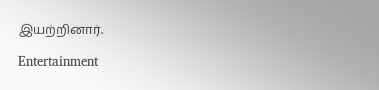இயற்றினார்.

Entertainment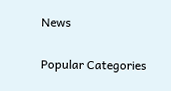News

Popular Categories